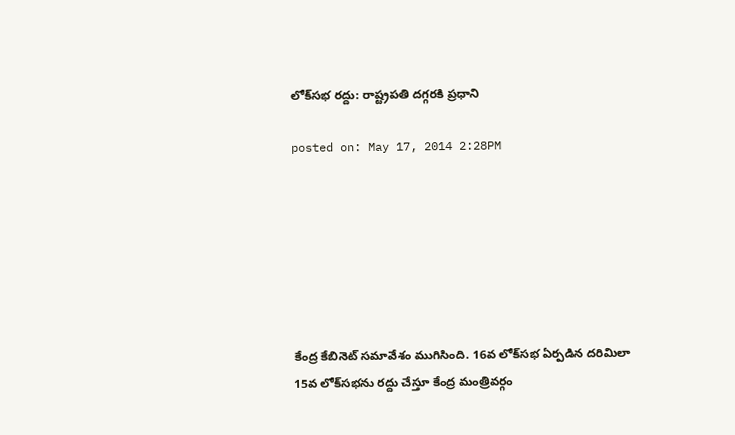లోక్‌సభ రద్దు: రాష్ట్రపతి దగ్గరకి ప్రధాని

posted on: May 17, 2014 2:28PM







కేంద్ర కేబినెట్‌ సమావేశం ముగిసింది. 16వ లోక్‌సభ ఏర్పడిన దరిమిలా 15వ లోక్‌సభను రద్దు చేస్తూ కేంద్ర మంత్రివర్గం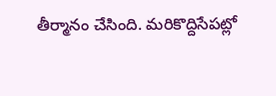తీర్మానం చేసింది. మరికొద్దిసేపట్లో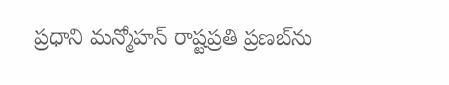ప్రధాని మన్మోహన్‌ రాష్టప్రతి ప్రణబ్‌ను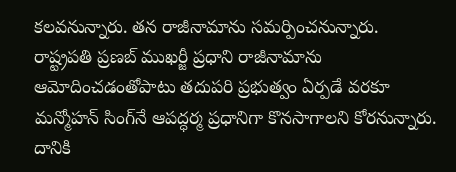కలవనున్నారు. తన రాజీనామాను సమర్పించనున్నారు. రాష్ట్రపతి ప్రణబ్ ముఖర్జీ ప్రధాని రాజీనామాను ఆమోదించడంతోపాటు తదుపరి ప్రభుత్వం ఏర్పడే వరకూ మన్మోహన్‌ సింగ్‌నే ఆపద్ధర్మ ప్రధానిగా కొనసాగాలని కోరనున్నారు. దానికి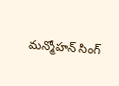మన్మోహన్ ‌సింగ్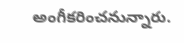అంగీకరించనున్నారు.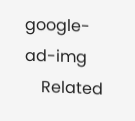google-ad-img
    Related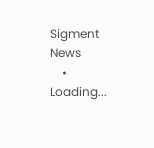Sigment News
    • Loading...